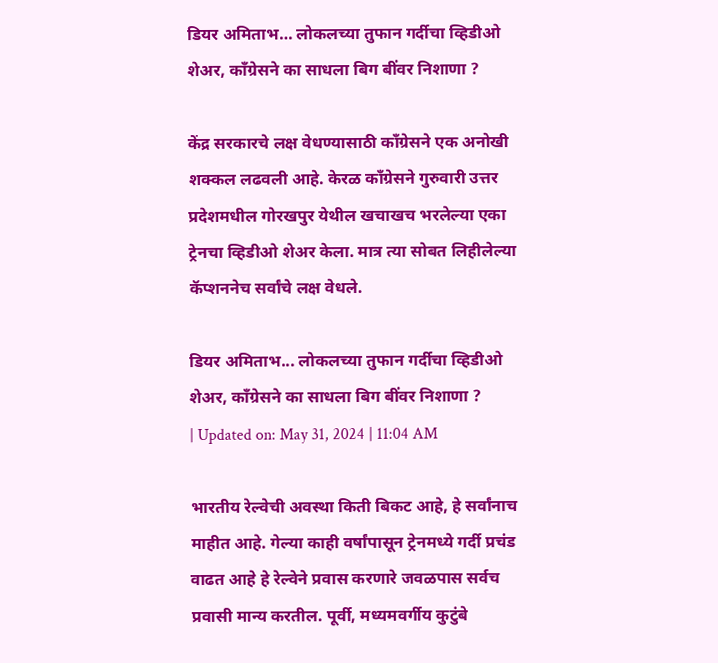डियर अमिताभ… लोकलच्या तुफान गर्दीचा व्हिडीओ शेअर, काँग्रेसने का साधला बिग बींवर निशाणा ?

केंद्र सरकारचे लक्ष वेधण्यासाठी काँग्रेसने एक अनोखी शक्कल लढवली आहे. केरळ काँग्रेसने गुरुवारी उत्तर प्रदेशमधील गोरखपुर येथील खचाखच भरलेल्या एका ट्रेनचा व्हिडीओ शेअर केला. मात्र त्या सोबत लिहीलेल्या कॅप्शननेच सर्वांचे लक्ष वेधले.

डियर अमिताभ... लोकलच्या तुफान गर्दीचा व्हिडीओ शेअर, काँग्रेसने का साधला बिग बींवर निशाणा ?
| Updated on: May 31, 2024 | 11:04 AM

भारतीय रेल्वेची अवस्था किती बिकट आहे, हे सर्वांनाच माहीत आहे. गेल्या काही वर्षांपासून ट्रेनमध्ये गर्दी प्रचंड वाढत आहे हे रेल्वेने प्रवास करणारे जवळपास सर्वच प्रवासी मान्य करतील. पूर्वी, मध्यमवर्गीय कुटुंबे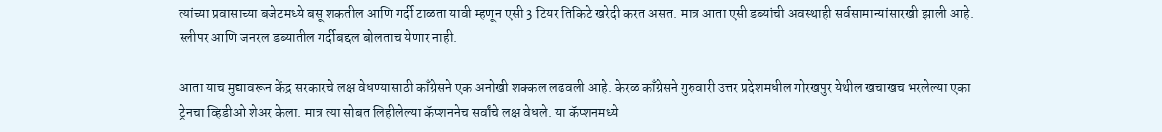त्यांच्या प्रवासाच्या बजेटमध्ये बसू शकतील आणि गर्दी टाळता यावी म्हणून एसी 3 टियर तिकिटे खरेदी करत असत. मात्र आता एसी डब्यांची अवस्थाही सर्वसामान्यांसारखी झाली आहे. स्लीपर आणि जनरल डब्यातील गर्दीबद्दल बोलताच येणार नाही.

आता याच मुद्यावरून केंद्र सरकारचे लक्ष वेधण्यासाठी काँग्रेसने एक अनोखी शक्कल लढवली आहे. केरळ काँग्रेसने गुरुवारी उत्तर प्रदेशमधील गोरखपुर येथील खचाखच भरलेल्या एका ट्रेनचा व्हिडीओ शेअर केला. मात्र त्या सोबत लिहीलेल्या कॅप्शननेच सर्वांचे लक्ष वेधले. या कॅप्शनमध्ये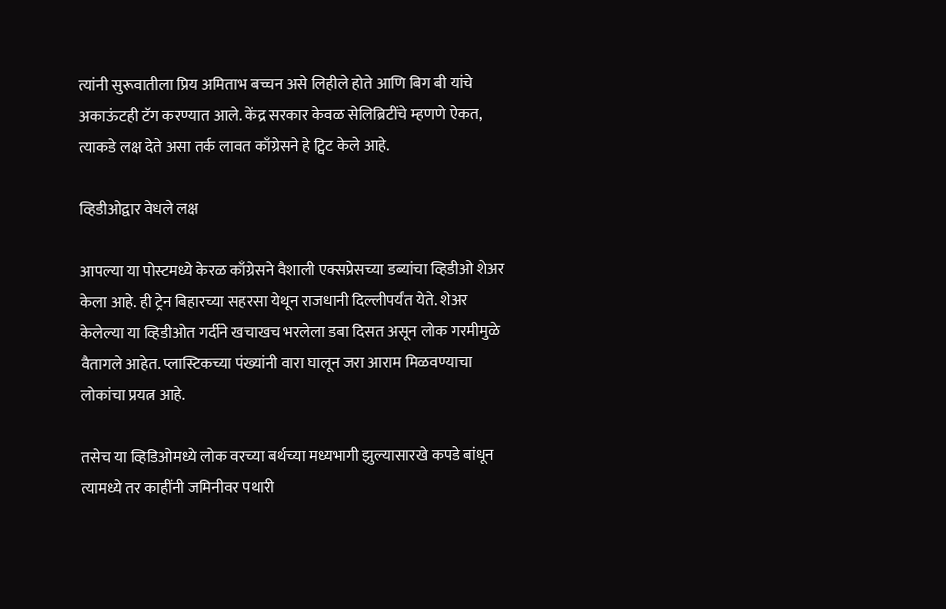त्यांनी सुरूवातीला प्रिय अमिताभ बच्चन असे लिहीले होते आणि बिग बी यांचे अकाऊंटही टॅग करण्यात आले. केंद्र सरकार केवळ सेलिब्रिटींचे म्हणणे ऐकत, त्याकडे लक्ष देते असा तर्क लावत काँग्रेसने हे ट्विट केले आहे.

व्हिडीओद्वार वेधले लक्ष

आपल्या या पोस्टमध्ये केरळ काँग्रेसने वैशाली एक्सप्रेसच्या डब्यांचा व्हिडीओ शेअर केला आहे. ही ट्रेन बिहारच्या सहरसा येथून राजधानी दिल्लीपर्यंत येते. शेअर केलेल्या या व्हिडीओत गर्दीने खचाखच भरलेला डबा दिसत असून लोक गरमीमुळे वैतागले आहेत. प्लास्टिकच्या पंख्यांनी वारा घालून जरा आराम मिळवण्याचा लोकांचा प्रयत्न आहे.

तसेच या व्हिडिओमध्ये लोक वरच्या बर्थच्या मध्यभागी झुल्यासारखे कपडे बांधून त्यामध्ये तर काहींनी जमिनीवर पथारी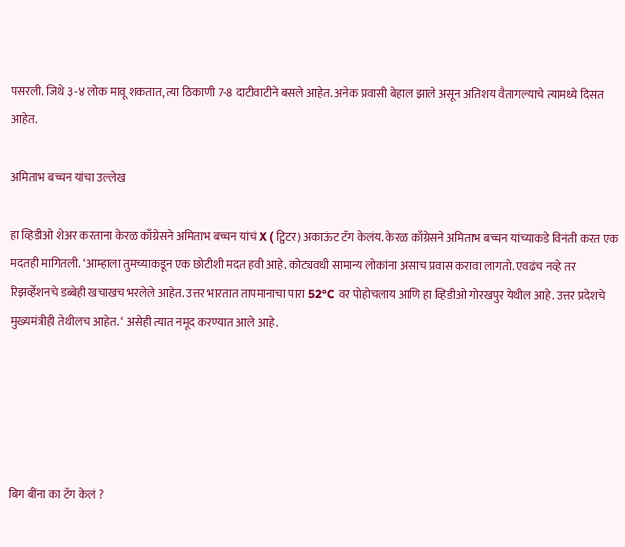पसरली. जिथे ३-४ लोक मावू शकतात, त्या ठिकाणी 7-8 दाटीवाटीने बसले आहेत. अनेक प्रवासी बेहाल झाले असून अतिशय वैतागल्याचे त्यामध्ये दिसत आहेत.

अमिताभ बच्चन यांचा उल्लेख

हा व्हिडीओ शेअर करताना केरळ काँग्रेसने अमिताभ बच्चन यांचं X ( ट्विटर) अकाऊंट टॅग केलंय. केरळ काँग्रेसने अमिताभ बच्चन यांच्याकडे विनंती करत एक मदतही मागितली. ‘आम्हाला तुमच्याकडून एक छोटीशी मदत हवी आहे. कोट्यवधी सामान्य लोकांना असाच प्रवास करावा लागतो. एवढंच नव्हे तर रिझर्व्हेशनचे डब्बेही खचाखच भरलेले आहेत. उत्तर भारतात तापमानाचा पारा 52°C वर पोहोचलाय आणि हा व्हिडीओ गोरखपुर येथील आहे. उत्तर प्रदेशचे मुख्यमंत्रीही तेथीलच आहेत. ‘ असेही त्यात नमूद करण्यात आले आहे.





बिग बींना का टॅग केलं ?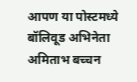आपण या पोस्टमध्ये बॉलिवूड अभिनेता अमिताभ बच्चन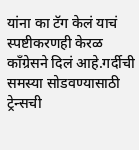यांना का टॅग केलं याचं स्पष्टीकरणही केरळ काँग्रेसने दिलं आहे.गर्दीची समस्या सोडवण्यासाठी ट्रेन्सची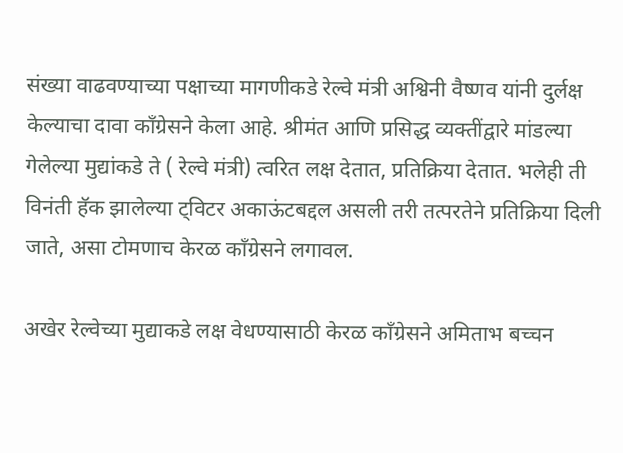संख्या वाढवण्याच्या पक्षाच्या मागणीकडे रेल्वे मंत्री अश्विनी वैष्णव यांनी दुर्लक्ष केल्याचा दावा काँग्रेसने केला आहे. श्रीमंत आणि प्रसिद्ध व्यक्तींद्वारे मांडल्या गेलेल्या मुद्यांकडे ते ( रेल्वे मंत्री) त्वरित लक्ष देतात, प्रतिक्रिया देतात. भलेही ती विनंती हॅक झालेल्या ट्विटर अकाऊंटबद्दल असली तरी तत्परतेने प्रतिक्रिया दिली जाते, असा टोमणाच केरळ काँग्रेसने लगावल.

अखेर रेल्वेच्या मुद्याकडे लक्ष वेधण्यासाठी केरळ काँग्रेसने अमिताभ बच्चन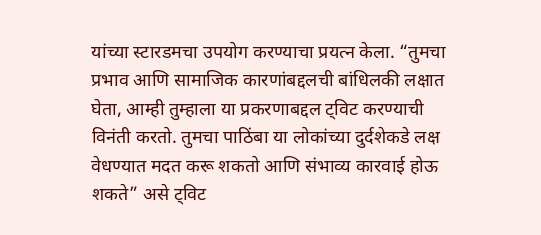यांच्या स्टारडमचा उपयोग करण्याचा प्रयत्न केला. “तुमचा प्रभाव आणि सामाजिक कारणांबद्दलची बांधिलकी लक्षात घेता, आम्ही तुम्हाला या प्रकरणाबद्दल ट्विट करण्याची विनंती करतो. तुमचा पाठिंबा या लोकांच्या दुर्दशेकडे लक्ष वेधण्यात मदत करू शकतो आणि संभाव्य कारवाई होऊ शकते” असे ट्विट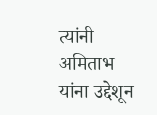त्यांनी अमिताभ यांना उद्देशून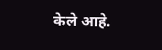केले आहे.